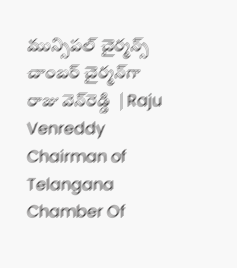మున్సిపల్‌ చైర్మన్స్‌ చాంబర్‌ చైర్మన్‌గా రాజు వెన్‌రెడ్డి  | Raju Venreddy Chairman of Telangana Chamber Of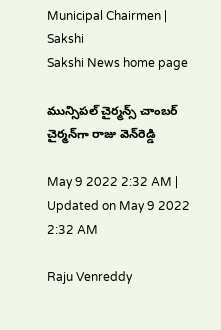Municipal Chairmen | Sakshi
Sakshi News home page

మున్సిపల్‌ చైర్మన్స్‌ చాంబర్‌ చైర్మన్‌గా రాజు వెన్‌రెడ్డి

May 9 2022 2:32 AM | Updated on May 9 2022 2:32 AM

Raju Venreddy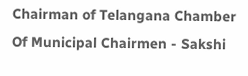Chairman of Telangana Chamber Of Municipal Chairmen - Sakshi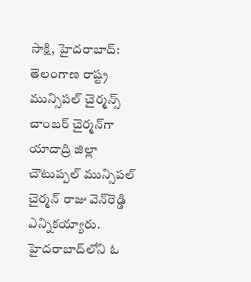సాక్షి, హైదరాబాద్‌: తెలంగాణ రాష్ట్ర మున్సిపల్‌ చైర్మన్స్‌ చాంబర్‌ చైర్మన్‌గా యాదాద్రి జిల్లా చౌటుప్పల్‌ మున్సిపల్‌ చైర్మన్‌ రాజు వెన్‌రెడ్డి ఎన్నికయ్యారు. హైదరాబాద్‌లోని ఓ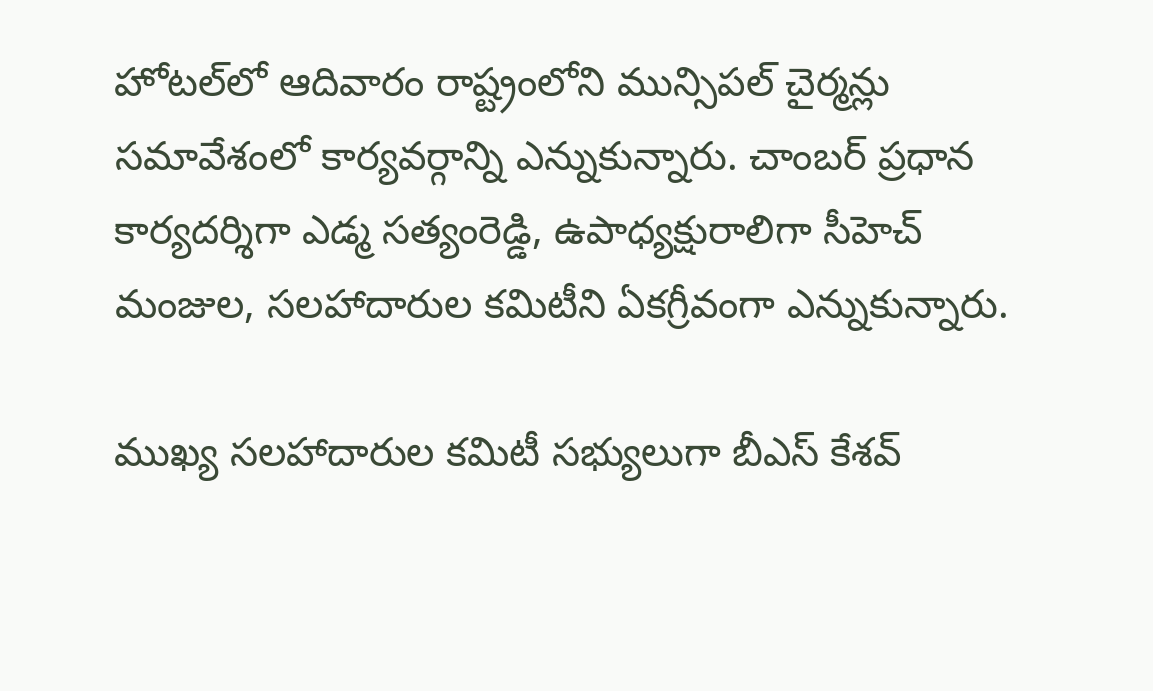హోటల్‌లో ఆదివారం రాష్ట్రంలోని మున్సిపల్‌ చైర్మన్లు సమావేశంలో కార్యవర్గాన్ని ఎన్నుకున్నారు. చాంబర్‌ ప్రధాన కార్యదర్శిగా ఎడ్మ సత్యంరెడ్డి, ఉపాధ్యక్షురాలిగా సీహెచ్‌ మంజుల, సలహాదారుల కమిటీని ఏకగ్రీవంగా ఎన్నుకున్నారు.

ముఖ్య సలహాదారుల కమిటీ సభ్యులుగా బీఎస్‌ కేశవ్‌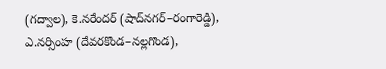(గద్వాల), కె.నరేందర్‌ (షాద్‌నగర్‌–రంగారెడ్డి), ఎ.నర్సింహ (దేవరకొండ–నల్లగొండ),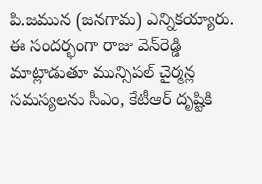పి.జమున (జనగామ) ఎన్నికయ్యారు. ఈ సందర్భంగా రాజు వెన్‌రెడ్డి మాట్లాడుతూ మున్సిపల్‌ చైర్మన్ల సమస్యలను సీఎం, కేటీఆర్‌ దృష్టికి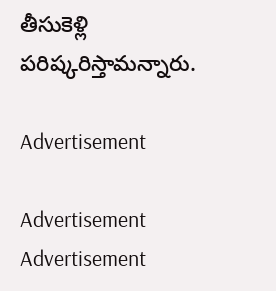తీసుకెళ్లి పరిష్కరిస్తామన్నారు.

Advertisement

Advertisement
Advertisement